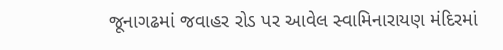જૂનાગઢમાં જવાહર રોડ પર આવેલ સ્વામિનારાયણ મંદિરમાં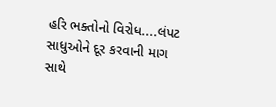હરિ ભક્તોનો વિરોધ....લંપટ સાધુઓને દૂર કરવાની માગ સાથે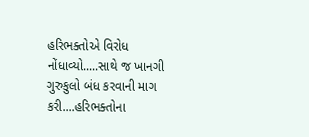હરિભક્તોએ વિરોધ નોંધાવ્યો.....સાથે જ ખાનગી ગુરુકુલો બંધ કરવાની માગ કરી....હરિભક્તોના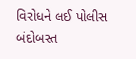વિરોધને લઈ પોલીસ બંદોબસ્ત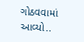ગોઠવવામાં આવ્યો..